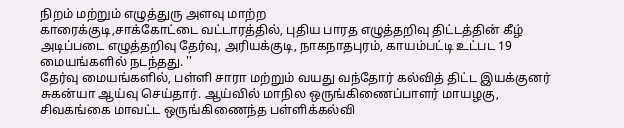நிறம் மற்றும் எழுத்துரு அளவு மாற்ற
காரைக்குடி,சாக்கோட்டை வட்டாரத்தில், புதிய பாரத எழுத்தறிவு திட்டத்தின் கீழ் அடிப்படை எழுத்தறிவு தேர்வு, அரியக்குடி, நாகநாதபுரம், காயம்பட்டி உட்பட 19 மையங்களில் நடந்தது. ''
தேர்வு மையங்களில், பள்ளி சாரா மற்றும் வயது வந்தோர் கல்வித் திட்ட இயக்குனர் சுகன்யா ஆய்வு செய்தார். ஆய்வில் மாநில ஒருங்கிணைப்பாளர் மாயழகு, சிவகங்கை மாவட்ட ஒருங்கிணைந்த பள்ளிக்கல்வி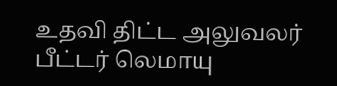உதவி திட்ட அலுவலர் பீட்டர் லெமாயு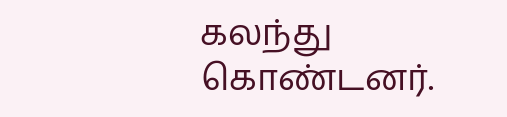கலந்து கொண்டனர்.